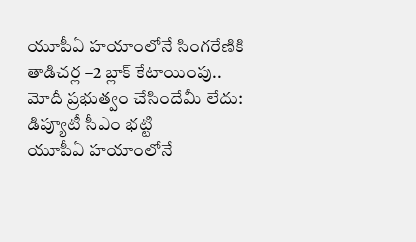యూపీఏ హయాంలోనే సింగరేణికి తాడిచర్ల –2 బ్లాక్ కేటాయింపు.. మోదీ ప్రభుత్వం చేసిందేమీ లేదు: డిప్యూటీ సీఎం భట్టి
యూపీఏ హయాంలోనే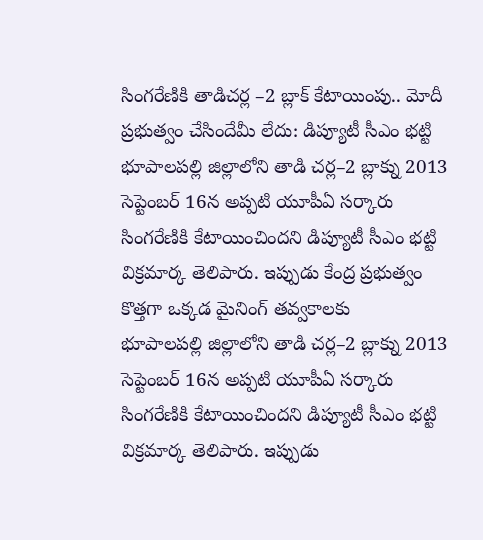సింగరేణికి తాడిచర్ల –2 బ్లాక్ కేటాయింపు.. మోదీ ప్రభుత్వం చేసిందేమీ లేదు: డిప్యూటీ సీఎం భట్టి
భూపాలపల్లి జిల్లాలోని తాడి చర్ల–2 బ్లాక్ను 2013 సెప్టెంబర్ 16న అప్పటి యూపీఏ సర్కారు సింగరేణికి కేటాయించిందని డిప్యూటీ సీఎం భట్టి విక్రమార్క తెలిపారు. ఇప్పుడు కేంద్ర ప్రభుత్వం కొత్తగా ఒక్కడ మైనింగ్ తవ్వకాలకు
భూపాలపల్లి జిల్లాలోని తాడి చర్ల–2 బ్లాక్ను 2013 సెప్టెంబర్ 16న అప్పటి యూపీఏ సర్కారు సింగరేణికి కేటాయించిందని డిప్యూటీ సీఎం భట్టి విక్రమార్క తెలిపారు. ఇప్పుడు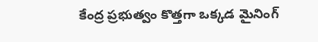కేంద్ర ప్రభుత్వం కొత్తగా ఒక్కడ మైనింగ్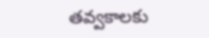తవ్వకాలకు